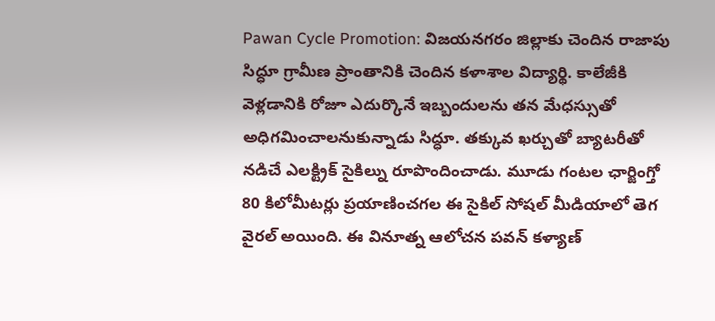Pawan Cycle Promotion: విజయనగరం జిల్లాకు చెందిన రాజాపు సిద్ధూ గ్రామీణ ప్రాంతానికి చెందిన కళాశాల విద్యార్థి. కాలేజీకి వెళ్లడానికి రోజూ ఎదుర్కొనే ఇబ్బందులను తన మేధస్సుతో అధిగమించాలనుకున్నాడు సిద్ధూ. తక్కువ ఖర్చుతో బ్యాటరీతో నడిచే ఎలక్ట్రిక్ సైకిల్ను రూపొందించాడు. మూడు గంటల ఛార్జింగ్తో 80 కిలోమీటర్లు ప్రయాణించగల ఈ సైకిల్ సోషల్ మీడియాలో తెగ వైరల్ అయింది. ఈ వినూత్న ఆలోచన పవన్ కళ్యాణ్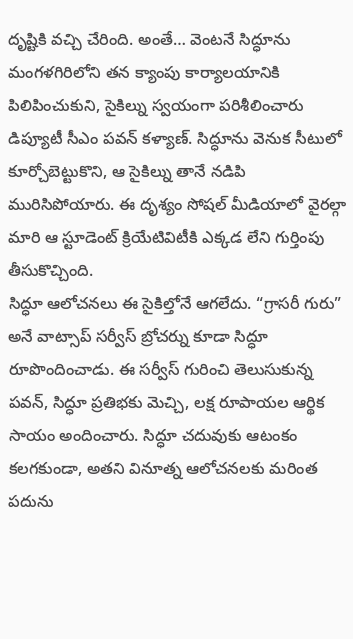దృష్టికి వచ్చి చేరింది. అంతే… వెంటనే సిద్ధూను మంగళగిరిలోని తన క్యాంపు కార్యాలయానికి పిలిపించుకుని, సైకిల్ను స్వయంగా పరిశీలించారు డిప్యూటీ సీఎం పవన్ కళ్యాణ్. సిద్ధూను వెనుక సీటులో కూర్చోబెట్టుకొని, ఆ సైకిల్ను తానే నడిపి మురిసిపోయారు. ఈ దృశ్యం సోషల్ మీడియాలో వైరల్గా మారి ఆ స్టూడెంట్ క్రియేటివిటీకి ఎక్కడ లేని గుర్తింపు తీసుకొచ్చింది.
సిద్ధూ ఆలోచనలు ఈ సైకిల్తోనే ఆగలేదు. “గ్రాసరీ గురు” అనే వాట్సాప్ సర్వీస్ బ్రోచర్ను కూడా సిద్ధూ రూపొందించాడు. ఈ సర్వీస్ గురించి తెలుసుకున్న పవన్, సిద్ధూ ప్రతిభకు మెచ్చి, లక్ష రూపాయల ఆర్థిక సాయం అందించారు. సిద్ధూ చదువుకు ఆటంకం కలగకుండా, అతని వినూత్న ఆలోచనలకు మరింత పదును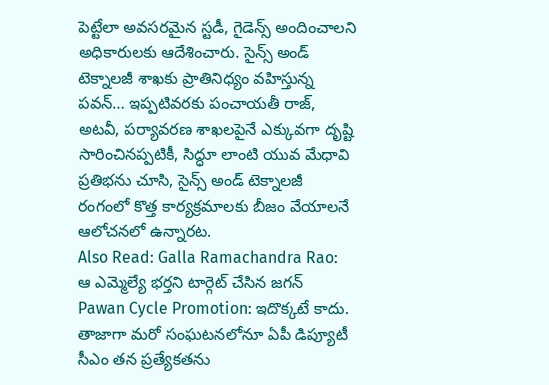పెట్టేలా అవసరమైన స్టడీ, గైడెన్స్ అందించాలని అధికారులకు ఆదేశించారు. సైన్స్ అండ్ టెక్నాలజీ శాఖకు ప్రాతినిధ్యం వహిస్తున్న పవన్… ఇప్పటివరకు పంచాయతీ రాజ్, అటవీ, పర్యావరణ శాఖలపైనే ఎక్కువగా దృష్టి సారించినప్పటికీ, సిద్ధూ లాంటి యువ మేధావి ప్రతిభను చూసి, సైన్స్ అండ్ టెక్నాలజీ రంగంలో కొత్త కార్యక్రమాలకు బీజం వేయాలనే ఆలోచనలో ఉన్నారట.
Also Read: Galla Ramachandra Rao: ఆ ఎమ్మెల్యే భర్తని టార్గెట్ చేసిన జగన్
Pawan Cycle Promotion: ఇదొక్కటే కాదు. తాజాగా మరో సంఘటనలోనూ ఏపీ డిప్యూటీ సీఎం తన ప్రత్యేకతను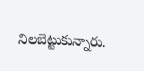నిలబెట్టుకున్నారు.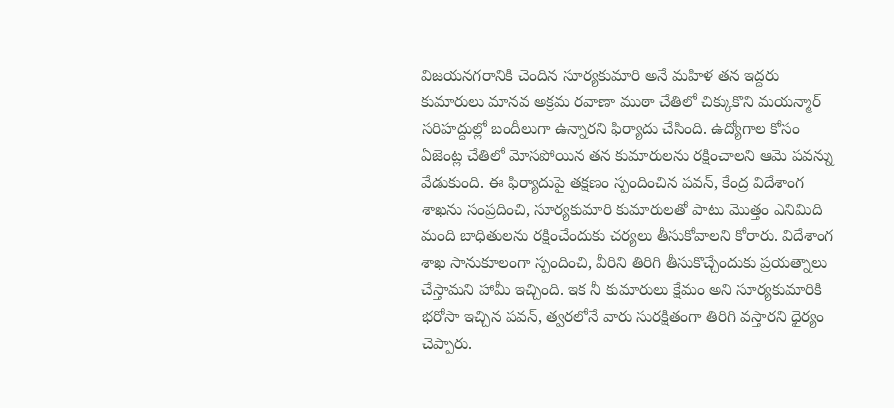విజయనగరానికి చెందిన సూర్యకుమారి అనే మహిళ తన ఇద్దరు కుమారులు మానవ అక్రమ రవాణా ముఠా చేతిలో చిక్కుకొని మయన్మార్ సరిహద్దుల్లో బందీలుగా ఉన్నారని ఫిర్యాదు చేసింది. ఉద్యోగాల కోసం ఏజెంట్ల చేతిలో మోసపోయిన తన కుమారులను రక్షించాలని ఆమె పవన్ను వేడుకుంది. ఈ ఫిర్యాదుపై తక్షణం స్పందించిన పవన్, కేంద్ర విదేశాంగ శాఖను సంప్రదించి, సూర్యకుమారి కుమారులతో పాటు మొత్తం ఎనిమిది మంది బాధితులను రక్షించేందుకు చర్యలు తీసుకోవాలని కోరారు. విదేశాంగ శాఖ సానుకూలంగా స్పందించి, వీరిని తిరిగి తీసుకొచ్చేందుకు ప్రయత్నాలు చేస్తామని హామీ ఇచ్చింది. ఇక నీ కుమారులు క్షేమం అని సూర్యకుమారికి భరోసా ఇచ్చిన పవన్, త్వరలోనే వారు సురక్షితంగా తిరిగి వస్తారని ధైర్యం చెప్పారు.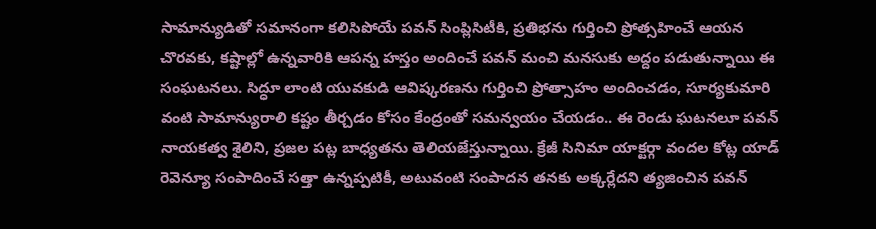సామాన్యుడితో సమానంగా కలిసిపోయే పవన్ సింప్లిసిటీకి, ప్రతిభను గుర్తించి ప్రోత్సహించే ఆయన చొరవకు, కష్టాల్లో ఉన్నవారికి ఆపన్న హస్తం అందించే పవన్ మంచి మనసుకు అద్దం పడుతున్నాయి ఈ సంఘటనలు. సిద్ధూ లాంటి యువకుడి ఆవిష్కరణను గుర్తించి ప్రోత్సాహం అందించడం, సూర్యకుమారి వంటి సామాన్యురాలి కష్టం తీర్చడం కోసం కేంద్రంతో సమన్వయం చేయడం.. ఈ రెండు ఘటనలూ పవన్ నాయకత్వ శైలిని, ప్రజల పట్ల బాధ్యతను తెలియజేస్తున్నాయి. క్రేజీ సినిమా యాక్టర్గా వందల కోట్ల యాడ్ రెవెన్యూ సంపాదించే సత్తా ఉన్నప్పటికీ, అటువంటి సంపాదన తనకు అక్కర్లేదని త్యజించిన పవన్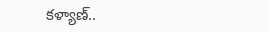కళ్యాణ్..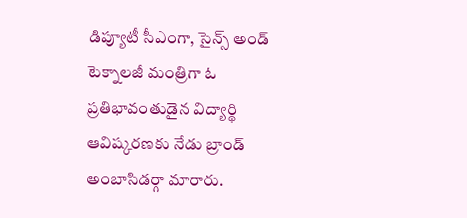డిప్యూటీ సీఎంగా, సైన్స్ అండ్ టెక్నాలజీ మంత్రిగా ఓ ప్రతిభావంతుడైన విద్యార్థి ఆవిష్కరణకు నేడు బ్రాండ్ అంబాసిడర్గా మారారు.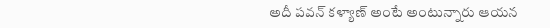అదీ పవన్ కళ్యాణ్ అంటే అంటున్నారు ఆయన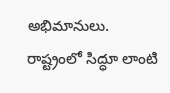అభిమానులు. రాష్ట్రంలో సిద్ధూ లాంటి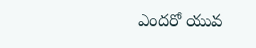ఎందరో యువ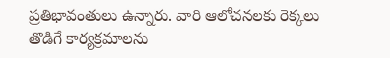ప్రతిభావంతులు ఉన్నారు. వారి ఆలోచనలకు రెక్కలు తొడిగే కార్యక్రమాలను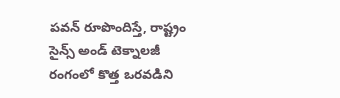పవన్ రూపొందిస్తే, రాష్ట్రం సైన్స్ అండ్ టెక్నాలజీ రంగంలో కొత్త ఒరవడిని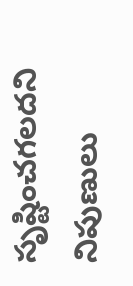సృష్టించగలదని నిపుణులు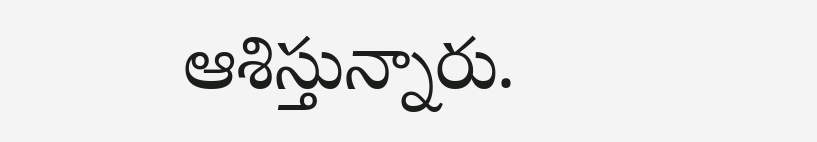ఆశిస్తున్నారు.